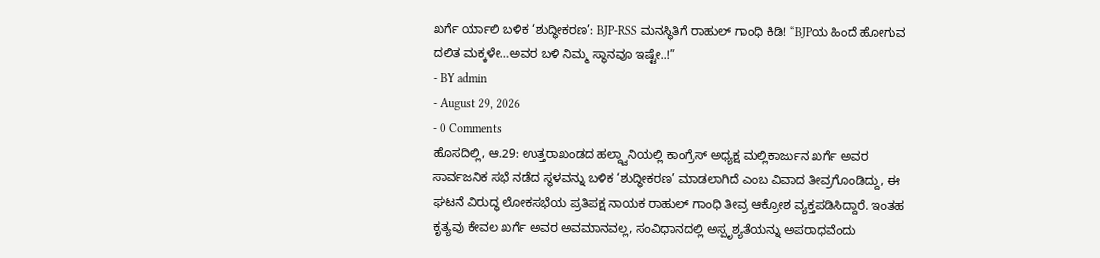ಖರ್ಗೆ ರ್ಯಾಲಿ ಬಳಿಕ ‘ಶುದ್ಧೀಕರಣ’: BJP-RSS ಮನಸ್ಥಿತಿಗೆ ರಾಹುಲ್ ಗಾಂಧಿ ಕಿಡಿ! “BJPಯ ಹಿಂದೆ ಹೋಗುವ ದಲಿತ ಮಕ್ಕಳೇ…ಅವರ ಬಳಿ ನಿಮ್ಮ ಸ್ಥಾನವೂ ಇಷ್ಟೇ..!”
- BY admin
- August 29, 2026
- 0 Comments
ಹೊಸದಿಲ್ಲಿ, ಆ.29: ಉತ್ತರಾಖಂಡದ ಹಲ್ದ್ವಾನಿಯಲ್ಲಿ ಕಾಂಗ್ರೆಸ್ ಅಧ್ಯಕ್ಷ ಮಲ್ಲಿಕಾರ್ಜುನ ಖರ್ಗೆ ಅವರ ಸಾರ್ವಜನಿಕ ಸಭೆ ನಡೆದ ಸ್ಥಳವನ್ನು ಬಳಿಕ ‘ಶುದ್ಧೀಕರಣ’ ಮಾಡಲಾಗಿದೆ ಎಂಬ ವಿವಾದ ತೀವ್ರಗೊಂಡಿದ್ದು, ಈ ಘಟನೆ ವಿರುದ್ಧ ಲೋಕಸಭೆಯ ಪ್ರತಿಪಕ್ಷ ನಾಯಕ ರಾಹುಲ್ ಗಾಂಧಿ ತೀವ್ರ ಆಕ್ರೋಶ ವ್ಯಕ್ತಪಡಿಸಿದ್ದಾರೆ. ಇಂತಹ ಕೃತ್ಯವು ಕೇವಲ ಖರ್ಗೆ ಅವರ ಅವಮಾನವಲ್ಲ, ಸಂವಿಧಾನದಲ್ಲಿ ಅಸ್ಪೃಶ್ಯತೆಯನ್ನು ಅಪರಾಧವೆಂದು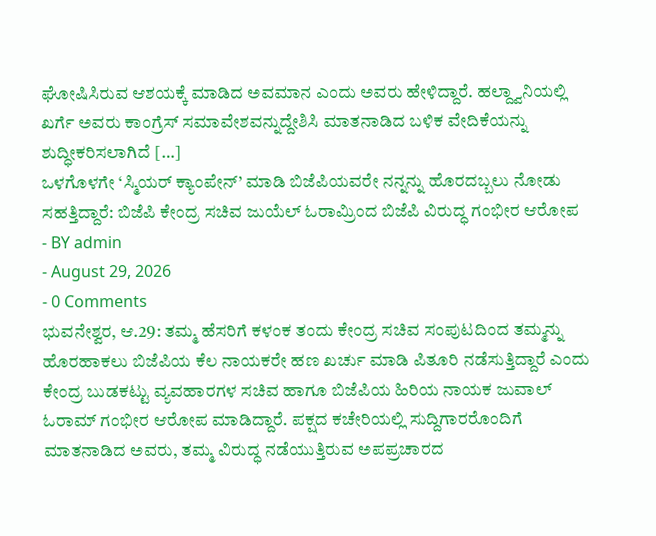ಘೋಷಿಸಿರುವ ಆಶಯಕ್ಕೆ ಮಾಡಿದ ಅವಮಾನ ಎಂದು ಅವರು ಹೇಳಿದ್ದಾರೆ. ಹಲ್ದ್ವಾನಿಯಲ್ಲಿ ಖರ್ಗೆ ಅವರು ಕಾಂಗ್ರೆಸ್ ಸಮಾವೇಶವನ್ನುದ್ದೇಶಿಸಿ ಮಾತನಾಡಿದ ಬಳಿಕ ವೇದಿಕೆಯನ್ನು ಶುದ್ಧೀಕರಿಸಲಾಗಿದೆ […]
ಒಳಗೊಳಗೇ ‘ಸ್ಮಿಯರ್ ಕ್ಯಾಂಪೇನ್’ ಮಾಡಿ ಬಿಜೆಪಿಯವರೇ ನನ್ನನ್ನು ಹೊರದಬ್ಬಲು ನೋಡು ಸಹತ್ತಿದ್ದಾರೆ: ಬಿಜೆಪಿ ಕೇಂದ್ರ ಸಚಿವ ಜುಯೆಲ್ ಓರಾಮ್ರಿಂದ ಬಿಜೆಪಿ ವಿರುದ್ಧ ಗಂಭೀರ ಆರೋಪ
- BY admin
- August 29, 2026
- 0 Comments
ಭುವನೇಶ್ವರ, ಆ.29: ತಮ್ಮ ಹೆಸರಿಗೆ ಕಳಂಕ ತಂದು ಕೇಂದ್ರ ಸಚಿವ ಸಂಪುಟದಿಂದ ತಮ್ಮನ್ನು ಹೊರಹಾಕಲು ಬಿಜೆಪಿಯ ಕೆಲ ನಾಯಕರೇ ಹಣ ಖರ್ಚು ಮಾಡಿ ಪಿತೂರಿ ನಡೆಸುತ್ತಿದ್ದಾರೆ ಎಂದು ಕೇಂದ್ರ ಬುಡಕಟ್ಟು ವ್ಯವಹಾರಗಳ ಸಚಿವ ಹಾಗೂ ಬಿಜೆಪಿಯ ಹಿರಿಯ ನಾಯಕ ಜುವಾಲ್ ಓರಾಮ್ ಗಂಭೀರ ಆರೋಪ ಮಾಡಿದ್ದಾರೆ. ಪಕ್ಷದ ಕಚೇರಿಯಲ್ಲಿ ಸುದ್ದಿಗಾರರೊಂದಿಗೆ ಮಾತನಾಡಿದ ಅವರು, ತಮ್ಮ ವಿರುದ್ಧ ನಡೆಯುತ್ತಿರುವ ಅಪಪ್ರಚಾರದ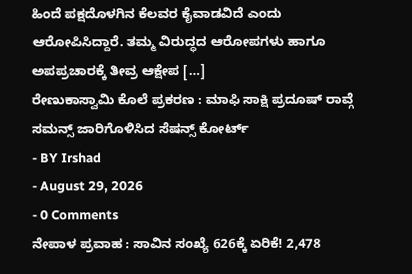ಹಿಂದೆ ಪಕ್ಷದೊಳಗಿನ ಕೆಲವರ ಕೈವಾಡವಿದೆ ಎಂದು ಆರೋಪಿಸಿದ್ದಾರೆ. ತಮ್ಮ ವಿರುದ್ಧದ ಆರೋಪಗಳು ಹಾಗೂ ಅಪಪ್ರಚಾರಕ್ಕೆ ತೀವ್ರ ಆಕ್ಷೇಪ […]
ರೇಣುಕಾಸ್ವಾಮಿ ಕೊಲೆ ಪ್ರಕರಣ : ಮಾಫಿ ಸಾಕ್ಷಿ ಪ್ರದೂಷ್ ರಾವ್ಗೆ ಸಮನ್ಸ್ ಜಾರಿಗೊಳಿಸಿದ ಸೆಷನ್ಸ್ ಕೋರ್ಟ್
- BY Irshad
- August 29, 2026
- 0 Comments
ನೇಪಾಳ ಪ್ರವಾಹ : ಸಾವಿನ ಸಂಖ್ಯೆ 626ಕ್ಕೆ ಏರಿಕೆ! 2,478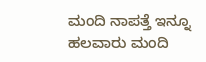ಮಂದಿ ನಾಪತ್ತೆ ಇನ್ನೂ ಹಲವಾರು ಮಂದಿ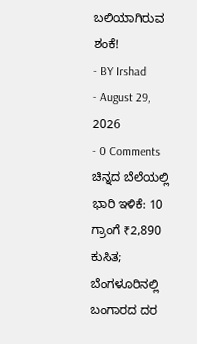ಬಲಿಯಾಗಿರುವ ಶಂಕೆ!
- BY Irshad
- August 29, 2026
- 0 Comments
ಚಿನ್ನದ ಬೆಲೆಯಲ್ಲಿ ಭಾರಿ ಇಳಿಕೆ: 10 ಗ್ರಾಂಗೆ ₹2,890 ಕುಸಿತ; ಬೆಂಗಳೂರಿನಲ್ಲಿ ಬಂಗಾರದ ದರ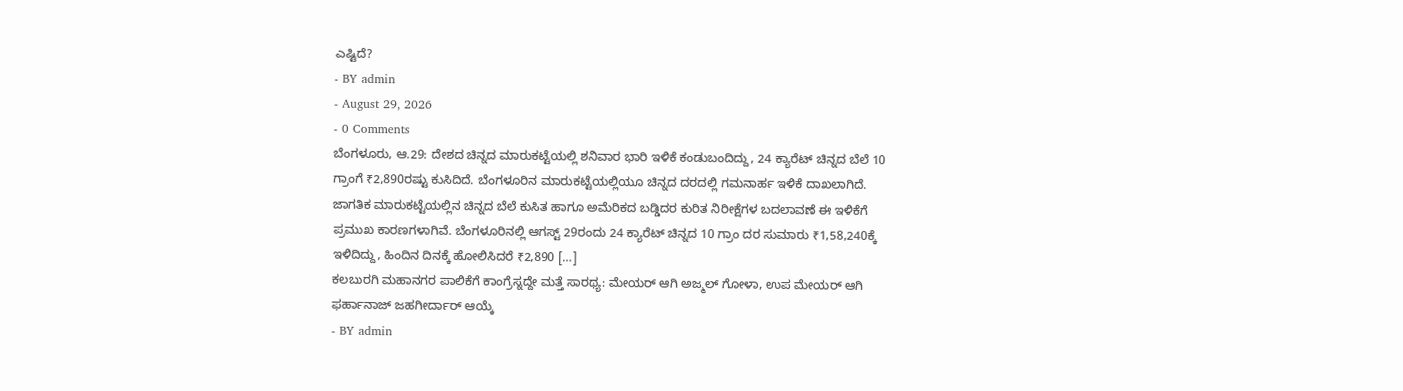ಎಷ್ಟಿದೆ?
- BY admin
- August 29, 2026
- 0 Comments
ಬೆಂಗಳೂರು, ಆ.29: ದೇಶದ ಚಿನ್ನದ ಮಾರುಕಟ್ಟೆಯಲ್ಲಿ ಶನಿವಾರ ಭಾರಿ ಇಳಿಕೆ ಕಂಡುಬಂದಿದ್ದು, 24 ಕ್ಯಾರೆಟ್ ಚಿನ್ನದ ಬೆಲೆ 10 ಗ್ರಾಂಗೆ ₹2,890ರಷ್ಟು ಕುಸಿದಿದೆ. ಬೆಂಗಳೂರಿನ ಮಾರುಕಟ್ಟೆಯಲ್ಲಿಯೂ ಚಿನ್ನದ ದರದಲ್ಲಿ ಗಮನಾರ್ಹ ಇಳಿಕೆ ದಾಖಲಾಗಿದೆ. ಜಾಗತಿಕ ಮಾರುಕಟ್ಟೆಯಲ್ಲಿನ ಚಿನ್ನದ ಬೆಲೆ ಕುಸಿತ ಹಾಗೂ ಅಮೆರಿಕದ ಬಡ್ಡಿದರ ಕುರಿತ ನಿರೀಕ್ಷೆಗಳ ಬದಲಾವಣೆ ಈ ಇಳಿಕೆಗೆ ಪ್ರಮುಖ ಕಾರಣಗಳಾಗಿವೆ. ಬೆಂಗಳೂರಿನಲ್ಲಿ ಆಗಸ್ಟ್ 29ರಂದು 24 ಕ್ಯಾರೆಟ್ ಚಿನ್ನದ 10 ಗ್ರಾಂ ದರ ಸುಮಾರು ₹1,58,240ಕ್ಕೆ ಇಳಿದಿದ್ದು, ಹಿಂದಿನ ದಿನಕ್ಕೆ ಹೋಲಿಸಿದರೆ ₹2,890 […]
ಕಲಬುರಗಿ ಮಹಾನಗರ ಪಾಲಿಕೆಗೆ ಕಾಂಗ್ರೆಸ್ನದ್ದೇ ಮತ್ತೆ ಸಾರಥ್ಯ: ಮೇಯರ್ ಆಗಿ ಅಜ್ಮಲ್ ಗೋಳಾ, ಉಪ ಮೇಯರ್ ಆಗಿ ಫರ್ಹಾನಾಜ್ ಜಹಗೀರ್ದಾರ್ ಆಯ್ಕೆ
- BY admin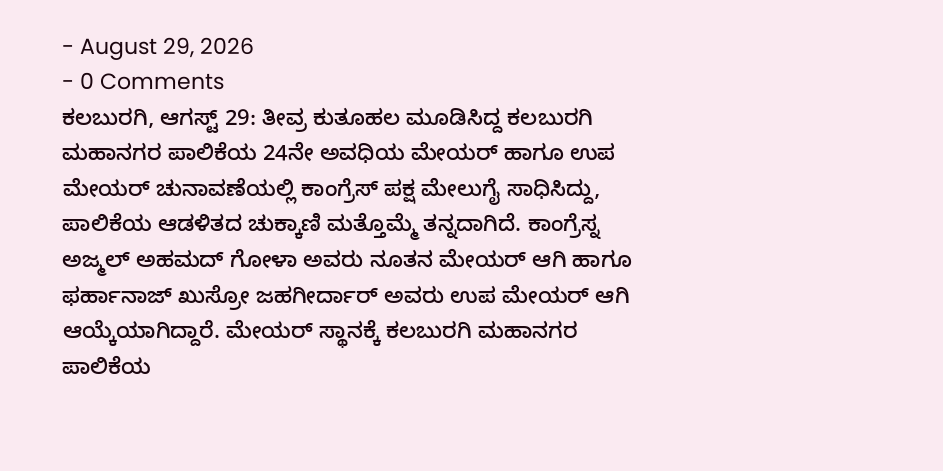- August 29, 2026
- 0 Comments
ಕಲಬುರಗಿ, ಆಗಸ್ಟ್ 29: ತೀವ್ರ ಕುತೂಹಲ ಮೂಡಿಸಿದ್ದ ಕಲಬುರಗಿ ಮಹಾನಗರ ಪಾಲಿಕೆಯ 24ನೇ ಅವಧಿಯ ಮೇಯರ್ ಹಾಗೂ ಉಪ ಮೇಯರ್ ಚುನಾವಣೆಯಲ್ಲಿ ಕಾಂಗ್ರೆಸ್ ಪಕ್ಷ ಮೇಲುಗೈ ಸಾಧಿಸಿದ್ದು, ಪಾಲಿಕೆಯ ಆಡಳಿತದ ಚುಕ್ಕಾಣಿ ಮತ್ತೊಮ್ಮೆ ತನ್ನದಾಗಿದೆ. ಕಾಂಗ್ರೆಸ್ನ ಅಜ್ಮಲ್ ಅಹಮದ್ ಗೋಳಾ ಅವರು ನೂತನ ಮೇಯರ್ ಆಗಿ ಹಾಗೂ ಫರ್ಹಾನಾಜ್ ಖುಸ್ರೋ ಜಹಗೀರ್ದಾರ್ ಅವರು ಉಪ ಮೇಯರ್ ಆಗಿ ಆಯ್ಕೆಯಾಗಿದ್ದಾರೆ. ಮೇಯರ್ ಸ್ಥಾನಕ್ಕೆ ಕಲಬುರಗಿ ಮಹಾನಗರ ಪಾಲಿಕೆಯ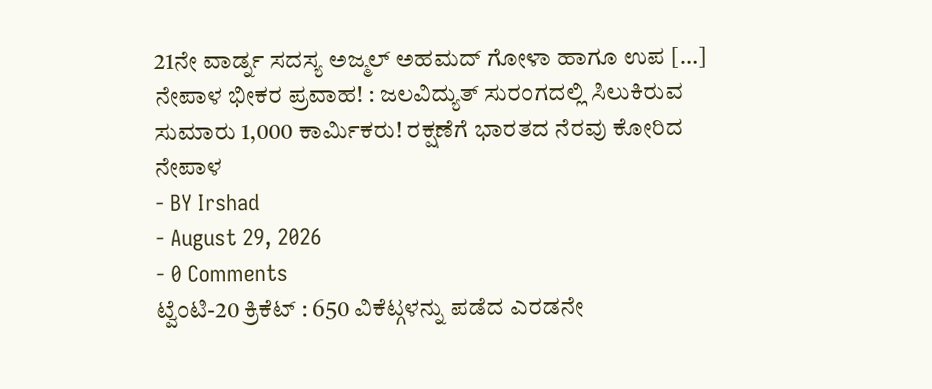21ನೇ ವಾರ್ಡ್ನ ಸದಸ್ಯ ಅಜ್ಮಲ್ ಅಹಮದ್ ಗೋಳಾ ಹಾಗೂ ಉಪ […]
ನೇಪಾಳ ಭೀಕರ ಪ್ರವಾಹ! : ಜಲವಿದ್ಯುತ್ ಸುರಂಗದಲ್ಲಿ ಸಿಲುಕಿರುವ ಸುಮಾರು 1,000 ಕಾರ್ಮಿಕರು! ರಕ್ಷಣೆಗೆ ಭಾರತದ ನೆರವು ಕೋರಿದ ನೇಪಾಳ
- BY Irshad
- August 29, 2026
- 0 Comments
ಟ್ವೆಂಟಿ-20 ಕ್ರಿಕೆಟ್ : 650 ವಿಕೆಟ್ಗಳನ್ನು ಪಡೆದ ಎರಡನೇ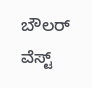ಬೌಲರ್ ವೆಸ್ಟ್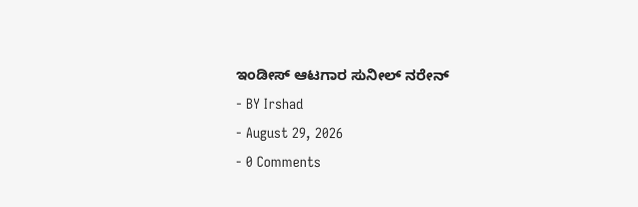ಇಂಡೀಸ್ ಆಟಗಾರ ಸುನೀಲ್ ನರೇನ್
- BY Irshad
- August 29, 2026
- 0 Comments